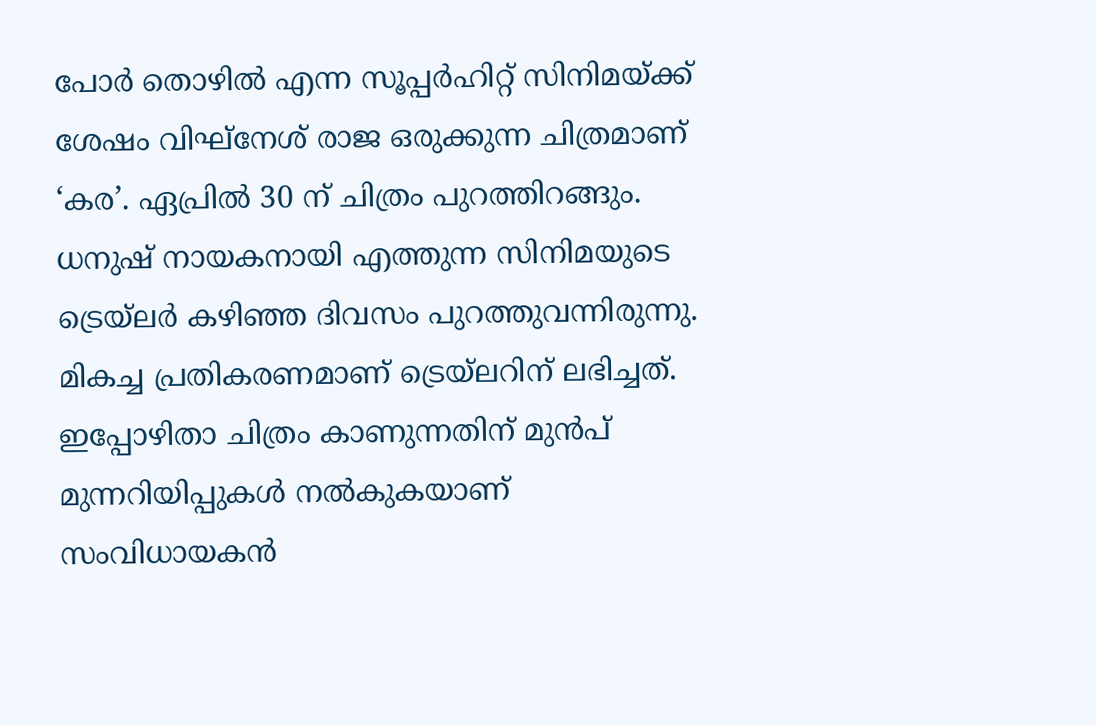പോർ തൊഴിൽ എന്ന സൂപ്പർഹിറ്റ് സിനിമയ്ക്ക് ശേഷം വിഘ്നേശ് രാജ ഒരുക്കുന്ന ചിത്രമാണ് ‘കര’. ഏപ്രിൽ 30 ന് ചിത്രം പുറത്തിറങ്ങും. ധനുഷ് നായകനായി എത്തുന്ന സിനിമയുടെ ട്രെയ്ലർ കഴിഞ്ഞ ദിവസം പുറത്തുവന്നിരുന്നു. മികച്ച പ്രതികരണമാണ് ട്രെയ്ലറിന് ലഭിച്ചത്. ഇപ്പോഴിതാ ചിത്രം കാണുന്നതിന് മുൻപ് മുന്നറിയിപ്പുകൾ നൽകുകയാണ് സംവിധായകൻ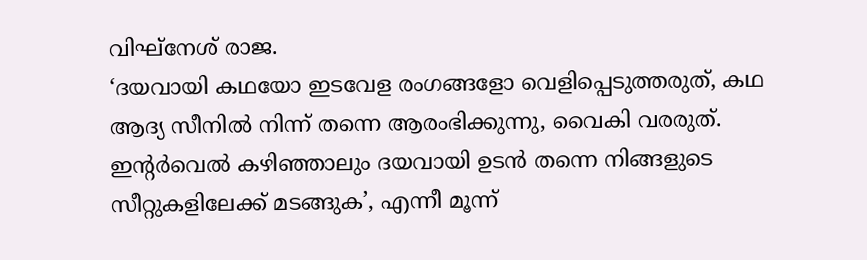വിഘ്നേശ് രാജ.
‘ദയവായി കഥയോ ഇടവേള രംഗങ്ങളോ വെളിപ്പെടുത്തരുത്, കഥ ആദ്യ സീനിൽ നിന്ന് തന്നെ ആരംഭിക്കുന്നു, വൈകി വരരുത്. ഇന്റർവെൽ കഴിഞ്ഞാലും ദയവായി ഉടൻ തന്നെ നിങ്ങളുടെ സീറ്റുകളിലേക്ക് മടങ്ങുക’, എന്നീ മൂന്ന്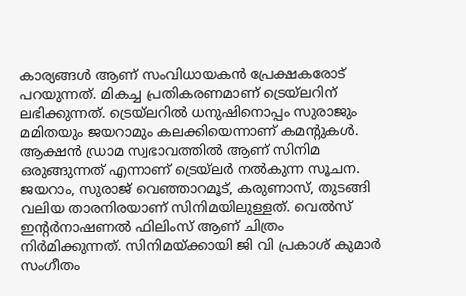കാര്യങ്ങൾ ആണ് സംവിധായകൻ പ്രേക്ഷകരോട് പറയുന്നത്. മികച്ച പ്രതികരണമാണ് ട്രെയ്ലറിന് ലഭിക്കുന്നത്. ട്രെയ്ലറിൽ ധനുഷിനൊപ്പം സുരാജും മമിതയും ജയറാമും കലക്കിയെന്നാണ് കമന്റുകൾ. ആക്ഷൻ ഡ്രാമ സ്വഭാവത്തിൽ ആണ് സിനിമ ഒരുങ്ങുന്നത് എന്നാണ് ട്രെയ്ലർ നൽകുന്ന സൂചന. ജയറാം, സുരാജ് വെഞ്ഞാറമൂട്, കരുണാസ്, തുടങ്ങി വലിയ താരനിരയാണ് സിനിമയിലുള്ളത്. വെൽസ് ഇന്റർനാഷണൽ ഫിലിംസ് ആണ് ചിത്രം നിർമിക്കുന്നത്. സിനിമയ്ക്കായി ജി വി പ്രകാശ് കുമാർ സംഗീതം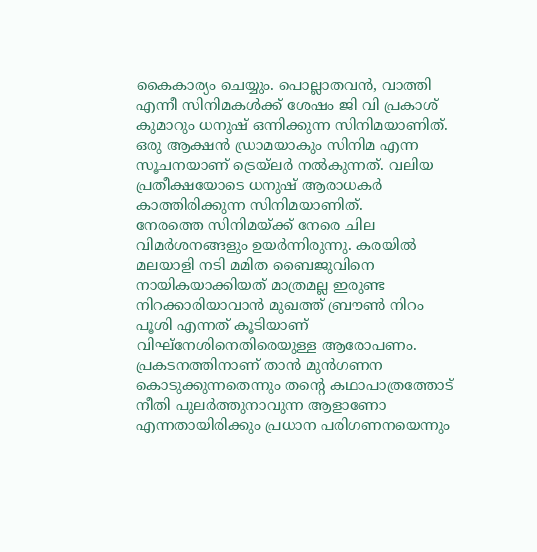കൈകാര്യം ചെയ്യും. പൊല്ലാതവൻ, വാത്തി എന്നീ സിനിമകൾക്ക് ശേഷം ജി വി പ്രകാശ് കുമാറും ധനുഷ് ഒന്നിക്കുന്ന സിനിമയാണിത്. ഒരു ആക്ഷൻ ഡ്രാമയാകും സിനിമ എന്ന സൂചനയാണ് ട്രെയ്ലർ നൽകുന്നത്. വലിയ പ്രതീക്ഷയോടെ ധനുഷ് ആരാധകർ കാത്തിരിക്കുന്ന സിനിമയാണിത്.
നേരത്തെ സിനിമയ്ക്ക് നേരെ ചില വിമർശനങ്ങളും ഉയർന്നിരുന്നു. കരയിൽ മലയാളി നടി മമിത ബൈജുവിനെ നായികയാക്കിയത് മാത്രമല്ല ഇരുണ്ട നിറക്കാരിയാവാൻ മുഖത്ത് ബ്രൗൺ നിറം പൂശി എന്നത് കൂടിയാണ് വിഘ്നേശിനെതിരെയുള്ള ആരോപണം. പ്രകടനത്തിനാണ് താൻ മുൻഗണന കൊടുക്കുന്നതെന്നും തന്റെ കഥാപാത്രത്തോട് നീതി പുലർത്തുനാവുന്ന ആളാണോ എന്നതായിരിക്കും പ്രധാന പരിഗണനയെന്നും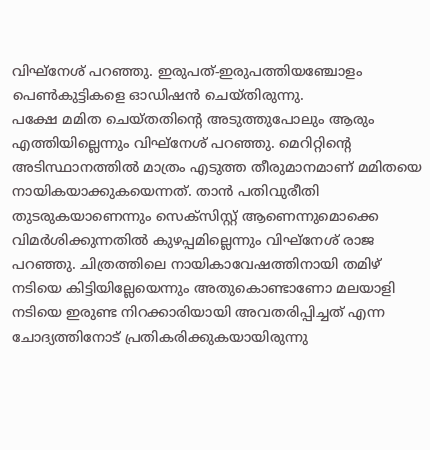വിഘ്നേശ് പറഞ്ഞു. ഇരുപത്-ഇരുപത്തിയഞ്ചോളം പെൺകുട്ടികളെ ഓഡിഷൻ ചെയ്തിരുന്നു.
പക്ഷേ മമിത ചെയ്തതിന്റെ അടുത്തുപോലും ആരും എത്തിയില്ലെന്നും വിഘ്നേശ് പറഞ്ഞു. മെറിറ്റിന്റെ അടിസ്ഥാനത്തിൽ മാത്രം എടുത്ത തീരുമാനമാണ് മമിതയെ നായികയാക്കുകയെന്നത്. താൻ പതിവുരീതി തുടരുകയാണെന്നും സെക്സിസ്റ്റ് ആണെന്നുമൊക്കെ വിമർശിക്കുന്നതിൽ കുഴപ്പമില്ലെന്നും വിഘ്നേശ് രാജ പറഞ്ഞു. ചിത്രത്തിലെ നായികാവേഷത്തിനായി തമിഴ് നടിയെ കിട്ടിയില്ലേയെന്നും അതുകൊണ്ടാണോ മലയാളി നടിയെ ഇരുണ്ട നിറക്കാരിയായി അവതരിപ്പിച്ചത് എന്ന ചോദ്യത്തിനോട് പ്രതികരിക്കുകയായിരുന്നു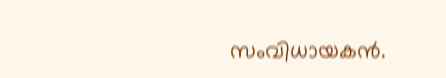സംവിധായകൻ.